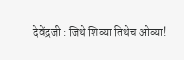देवेंद्रजी : जिथे शिव्या तिथेच ओव्या!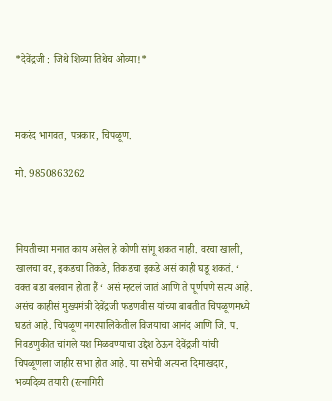*देवेंद्रजी : जिथे शिव्या तिथेच ओव्या!*



मकरंद भागवत, पत्रकार, चिपळूण.

मो. 9850863262



नियतीच्या मनात काय असेल हे कोणी सांगू शकत नाही. वरचा खाली, खालचा वर, इकडचा तिकडे, तिकडचा इकडे असं काही घडू शकतं. ‘ वक्त बडा बलवान होता हैं ‘ असं म्हटलं जातं आणि ते पूर्णपणे सत्य आहे. असंच काहीसं मुख्यमंत्री देवेंद्रजी फडणवीस यांच्या बाबतीत चिपळूणमध्ये घडतं आहे. चिपळूण नगरपालिकेतील विजयाचा आनंद आणि जि. प. निवडणुकीत चांगले यश मिळवण्याचा उद्देश ठेऊन देवेंद्रजी यांची चिपळूणला जाहीर सभा होत आहे. या सभेची अत्यन्त दिमाखदार, भव्यदिव्य तयारी (रत्नागिरी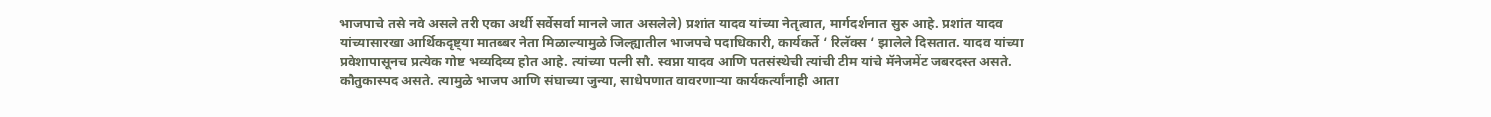भाजपाचे तसे नवे असले तरी एका अर्थी सर्वेसर्वा मानले जात असलेले) प्रशांत यादव यांच्या नेतृत्वात, मार्गदर्शनात सुरु आहे. प्रशांत यादव यांच्यासारखा आर्थिकदृष्ट्या मातब्बर नेता मिळाल्यामुळे जिल्ह्यातील भाजपचे पदाधिकारी, कार्यकर्ते ‘ रिलॅक्स ‘ झालेले दिसतात. यादव यांच्या प्रवेशापासूनच प्रत्येक गोष्ट भव्यदिव्य होत आहे. त्यांच्या पत्नी सौ. स्वप्ना यादव आणि पतसंस्थेची त्यांची टीम यांचे मॅनेजमेंट जबरदस्त असते. कौतुकास्पद असते. त्यामुळे भाजप आणि संघाच्या जुन्या, साधेपणात वावरणाऱ्या कार्यकर्त्यांनाही आता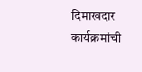दिमाखदार कार्यक्रमांची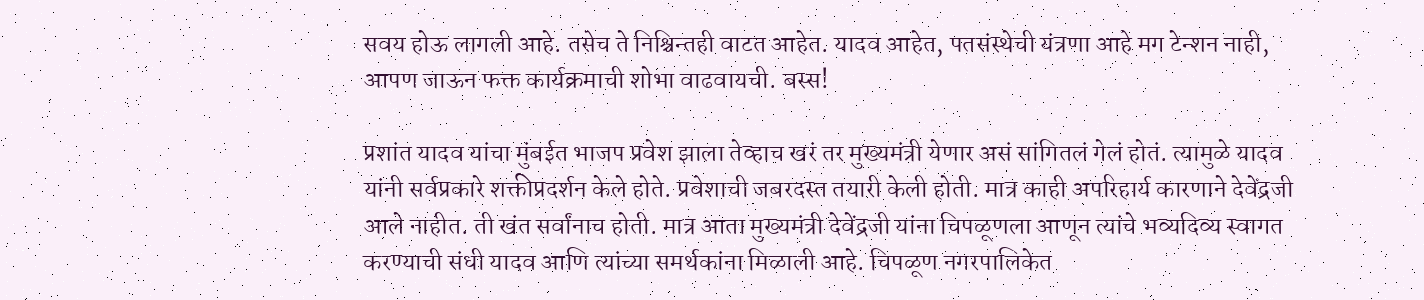सवय होऊ लागली आहे. तसेच ते निश्चिन्तही वाटत आहेत. यादव आहेत, पतसंस्थेची यंत्रणा आहे मग टेन्शन नाही, आपण जाऊन फक्त कार्यक्रमाची शोभा वाढवायची. बस्स!

प्रशांत यादव यांचा मुंबईत भाजप प्रवेश झाला तेव्हाच खरं तर मुख्यमंत्री येणार असं सांगितलं गेलं होतं. त्यामुळे यादव यांनी सर्वप्रकारे शक्तीप्रदर्शन केले होते. प्रवेशाची जबरदस्त तयारी केली होती. मात्र काही अपरिहार्य कारणाने देवेंद्रजी आले नाहीत. ती खंत सर्वांनाच होती. मात्र आता मुख्यमंत्री देवेंद्रजी यांना चिपळूणला आणून त्यांचे भव्यदिव्य स्वागत करण्याची संधी यादव आणि त्यांच्या समर्थकांना मिळाली आहे. चिपळूण नगरपालिकेत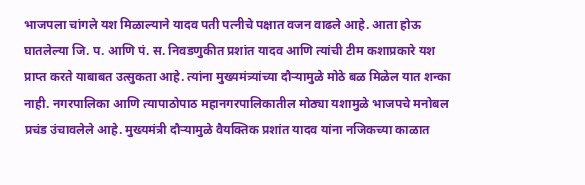भाजपला चांगले यश मिळाल्याने यादव पती पत्नीचे पक्षात वजन वाढले आहे. आता होऊ घातलेल्या जि. प. आणि पं. स. निवडणुकीत प्रशांत यादव आणि त्यांची टीम कशाप्रकारे यश प्राप्त करते याबाबत उत्सुकता आहे. त्यांना मुख्यमंत्र्यांच्या दौऱ्यामुळे मोठे बळ मिळेल यात शन्का नाही. नगरपालिका आणि त्यापाठोपाठ महानगरपालिकातील मोठ्या यशामुळे भाजपचे मनोबल प्रचंड उंचावलेले आहे. मुख्यमंत्री दौऱ्यामुळे वैयक्तिक प्रशांत यादव यांना नजिकच्या काळात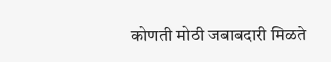कोणती मोठी जबाबदारी मिळते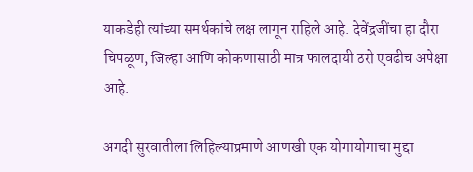याकडेही त्यांच्या समर्थकांचे लक्ष लागून राहिले आहे. देवेंद्रजींचा हा दौरा चिपळूण, जिल्हा आणि कोकणासाठी मात्र फालदायी ठरो एवढीच अपेक्षा आहे.

अगदी सुरवातीला लिहिल्याप्रमाणे आणखी एक योगायोगाचा मुद्दा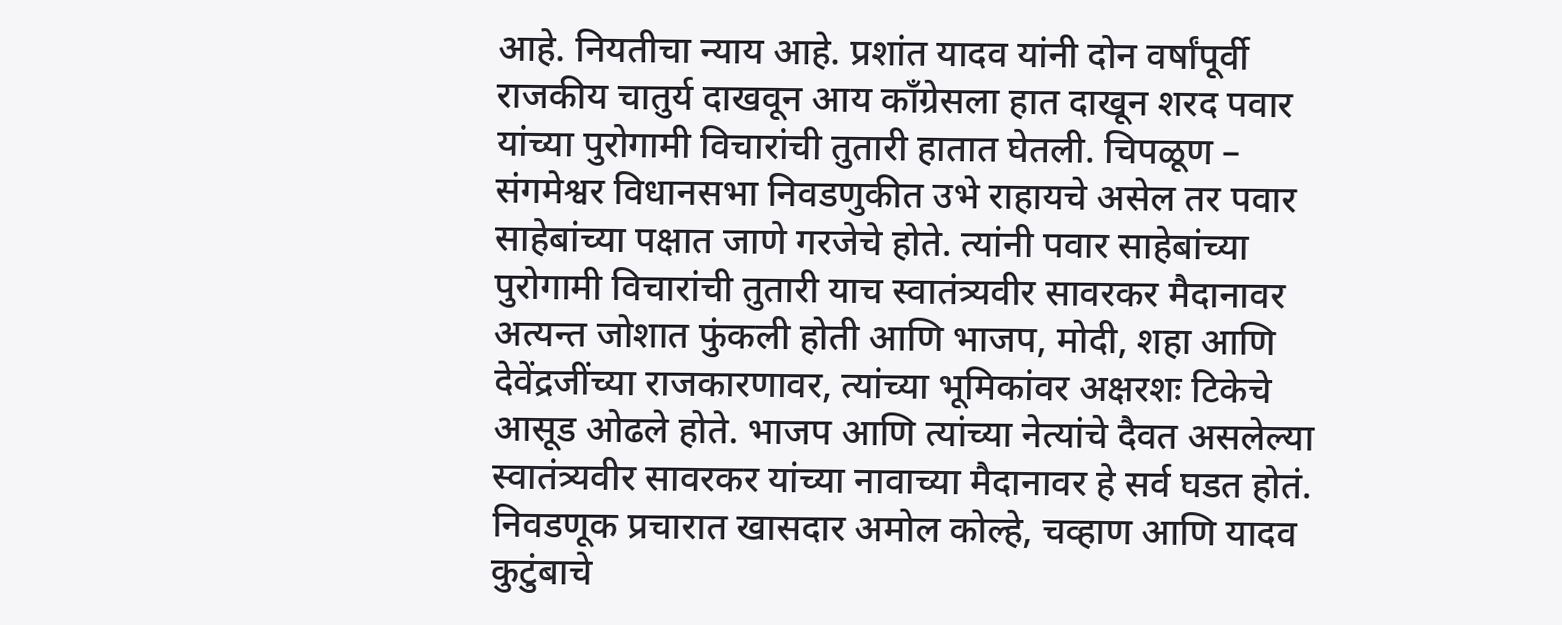आहे. नियतीचा न्याय आहे. प्रशांत यादव यांनी दोन वर्षांपूर्वी राजकीय चातुर्य दाखवून आय काँग्रेसला हात दाखून शरद पवार यांच्या पुरोगामी विचारांची तुतारी हातात घेतली. चिपळूण – संगमेश्वर विधानसभा निवडणुकीत उभे राहायचे असेल तर पवार साहेबांच्या पक्षात जाणे गरजेचे होते. त्यांनी पवार साहेबांच्या पुरोगामी विचारांची तुतारी याच स्वातंत्र्यवीर सावरकर मैदानावर अत्यन्त जोशात फुंकली होती आणि भाजप, मोदी, शहा आणि देवेंद्रजींच्या राजकारणावर, त्यांच्या भूमिकांवर अक्षरशः टिकेचे आसूड ओढले होते. भाजप आणि त्यांच्या नेत्यांचे दैवत असलेल्या स्वातंत्र्यवीर सावरकर यांच्या नावाच्या मैदानावर हे सर्व घडत होतं. निवडणूक प्रचारात खासदार अमोल कोल्हे, चव्हाण आणि यादव कुटुंबाचे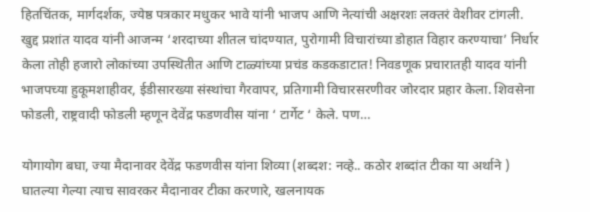हितचिंतक, मार्गदर्शक, ज्येष्ठ पत्रकार मधुकर भावे यांनी भाजप आणि नेत्यांची अक्षरशः लक्तरं वेशीवर टांगली. खुद्द प्रशांत यादव यांनी आजन्म ‘शरदाच्या शीतल चांदण्यात, पुरोगामी विचारांच्या डोहात विहार करण्याचा’ निर्धार केला तोही हजारो लोकांच्या उपस्थितीत आणि टाळ्यांच्या प्रचंड कडकडाटात! निवडणूक प्रचारातही यादव यांनी भाजपच्या हुकूमशाहीवर, ईडीसारख्या संस्थांचा गैरवापर, प्रतिगामी विचारसरणीवर जोरदार प्रहार केला. शिवसेना फोडली, राष्ट्रवादी फोडली म्हणून देवेंद्र फडणवीस यांना ‘ टार्गेट ‘ केले. पण…

योगायोग बघा, ज्या मैदानावर देवेंद्र फडणवीस यांना शिव्या (शब्दश: नव्हे.. कठोर शब्दांत टीका या अर्थाने ) घातल्या गेल्या त्याच सावरकर मैदानावर टीका करणारे, खलनायक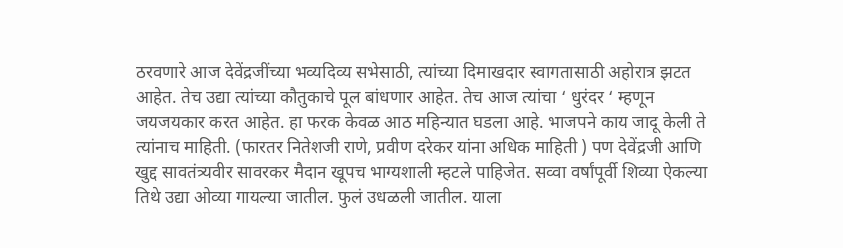ठरवणारे आज देवेंद्रजींच्या भव्यदिव्य सभेसाठी, त्यांच्या दिमाखदार स्वागतासाठी अहोरात्र झटत आहेत. तेच उद्या त्यांच्या कौतुकाचे पूल बांधणार आहेत. तेच आज त्यांचा ‘ धुरंदर ‘ म्हणून जयजयकार करत आहेत. हा फरक केवळ आठ महिन्यात घडला आहे. भाजपने काय जादू केली ते त्यांनाच माहिती. (फारतर नितेशजी राणे, प्रवीण दरेकर यांना अधिक माहिती ) पण देवेंद्रजी आणि खुद्द सावतंत्र्यवीर सावरकर मैदान खूपच भाग्यशाली म्हटले पाहिजेत. सव्वा वर्षांपूर्वी शिव्या ऐकल्या तिथे उद्या ओव्या गायल्या जातील. फुलं उधळली जातील. याला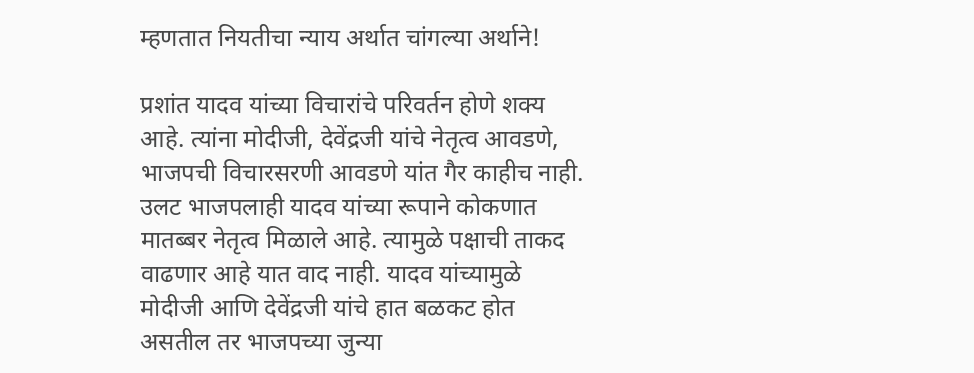म्हणतात नियतीचा न्याय अर्थात चांगल्या अर्थाने!

प्रशांत यादव यांच्या विचारांचे परिवर्तन होणे शक्य आहे. त्यांना मोदीजी, देवेंद्रजी यांचे नेतृत्व आवडणे, भाजपची विचारसरणी आवडणे यांत गैर काहीच नाही. उलट भाजपलाही यादव यांच्या रूपाने कोकणात मातब्बर नेतृत्व मिळाले आहे. त्यामुळे पक्षाची ताकद वाढणार आहे यात वाद नाही. यादव यांच्यामुळे मोदीजी आणि देवेंद्रजी यांचे हात बळकट होत असतील तर भाजपच्या जुन्या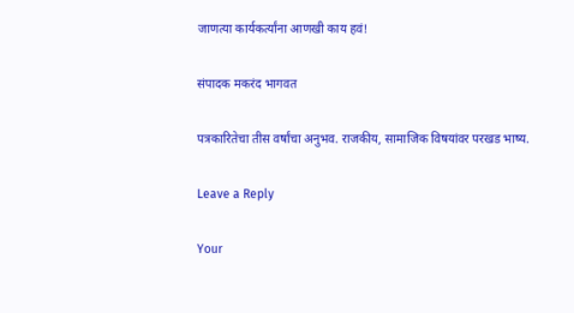जाणत्या कार्यकर्त्यांना आणखी काय हवं!

संपादक मकरंद भागवत

पत्रकारितेचा तीस वर्षांचा अनुभव. राजकीय, सामाजिक विषयांवर परखड भाष्य.

Leave a Reply

Your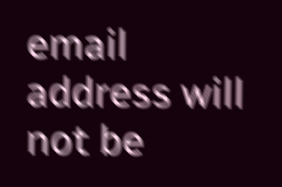email address will not be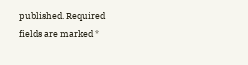published. Required fields are marked *